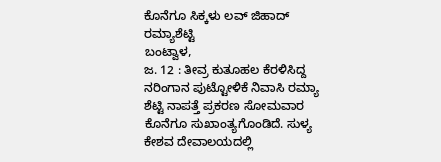ಕೊನೆಗೂ ಸಿಕ್ಕಳು ಲವ್ ಜಿಹಾದ್ ರಮ್ಯಾಶೆಟ್ಟಿ
ಬಂಟ್ವಾಳ,
ಜ. 12 : ತೀವ್ರ ಕುತೂಹಲ ಕೆರಳಿಸಿದ್ದ ನರಿಂಗಾನ ಪುಟ್ಟೋಳಿಕೆ ನಿವಾಸಿ ರಮ್ಯಾ ಶೆಟ್ಟಿ ನಾಪತ್ತೆ ಪ್ರಕರಣ ಸೋಮವಾರ ಕೊನೆಗೂ ಸುಖಾಂತ್ಯಗೊಂಡಿದೆ. ಸುಳ್ಯ ಕೇಶವ ದೇವಾಲಯದಲ್ಲಿ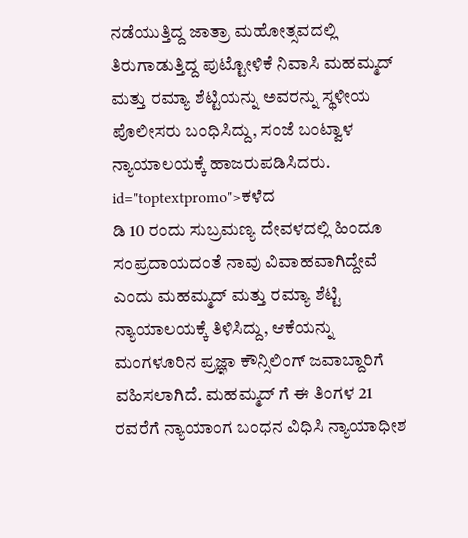ನಡೆಯುತ್ತಿದ್ದ ಜಾತ್ರಾ ಮಹೋತ್ಸವದಲ್ಲಿ ತಿರುಗಾಡುತ್ತಿದ್ದ ಪುಟ್ಟೋಳಿಕೆ ನಿವಾಸಿ ಮಹಮ್ಮದ್ ಮತ್ತು ರಮ್ಯಾ ಶೆಟ್ಟಿಯನ್ನು ಅವರನ್ನು ಸ್ಥಳೀಯ ಪೊಲೀಸರು ಬಂಧಿಸಿದ್ದು, ಸಂಜೆ ಬಂಟ್ವಾಳ ನ್ಯಾಯಾಲಯಕ್ಕೆ ಹಾಜರುಪಡಿಸಿದರು. id="toptextpromo">ಕಳೆದ
ಡಿ 10 ರಂದು ಸುಬ್ರಮಣ್ಯ ದೇವಳದಲ್ಲಿ ಹಿಂದೂ ಸಂಪ್ರದಾಯದಂತೆ ನಾವು ವಿವಾಹವಾಗಿದ್ದೇವೆ ಎಂದು ಮಹಮ್ಮದ್ ಮತ್ತು ರಮ್ಯಾ ಶೆಟ್ಟಿ ನ್ಯಾಯಾಲಯಕ್ಕೆ ತಿಳಿಸಿದ್ದು, ಆಕೆಯನ್ನು ಮಂಗಳೂರಿನ ಪ್ರಜ್ಞಾ ಕೌನ್ಸಿಲಿಂಗ್ ಜವಾಬ್ದಾರಿಗೆ ವಹಿಸಲಾಗಿದೆ. ಮಹಮ್ಮದ್ ಗೆ ಈ ತಿಂಗಳ 21 ರವರೆಗೆ ನ್ಯಾಯಾಂಗ ಬಂಧನ ವಿಧಿಸಿ ನ್ಯಾಯಾಧೀಶ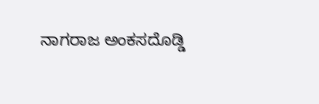ನಾಗರಾಜ ಅಂಕಸದೊಡ್ಡಿ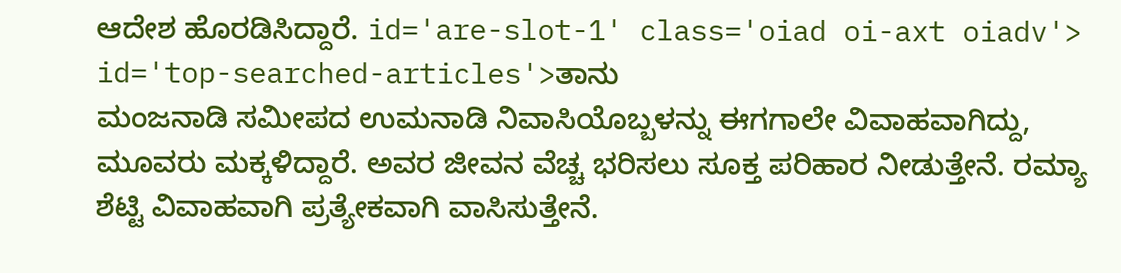ಆದೇಶ ಹೊರಡಿಸಿದ್ದಾರೆ. id='are-slot-1' class='oiad oi-axt oiadv'> id='top-searched-articles'>ತಾನು
ಮಂಜನಾಡಿ ಸಮೀಪದ ಉಮನಾಡಿ ನಿವಾಸಿಯೊಬ್ಬಳನ್ನು ಈಗಗಾಲೇ ವಿವಾಹವಾಗಿದ್ದು, ಮೂವರು ಮಕ್ಕಳಿದ್ದಾರೆ. ಅವರ ಜೀವನ ವೆಚ್ಚ ಭರಿಸಲು ಸೂಕ್ತ ಪರಿಹಾರ ನೀಡುತ್ತೇನೆ. ರಮ್ಯಾ ಶೆಟ್ಟಿ ವಿವಾಹವಾಗಿ ಪ್ರತ್ಯೇಕವಾಗಿ ವಾಸಿಸುತ್ತೇನೆ.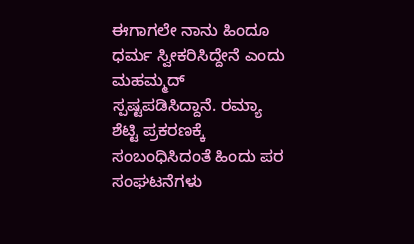ಈಗಾಗಲೇ ನಾನು ಹಿಂದೂ ಧರ್ಮ ಸ್ವೀಕರಿಸಿದ್ದೇನೆ ಎಂದು ಮಹಮ್ಮದ್ ಸ್ಪಷ್ಟಪಡಿಸಿದ್ದಾನೆ. ರಮ್ಯಾ ಶೆಟ್ಟಿ ಪ್ರಕರಣಕ್ಕೆ ಸಂಬಂಧಿಸಿದಂತೆ ಹಿಂದು ಪರ ಸಂಘಟನೆಗಳು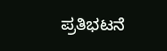ಪ್ರತಿಭಟನೆ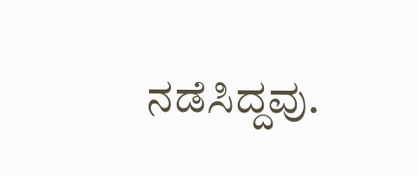ನಡೆಸಿದ್ದವು.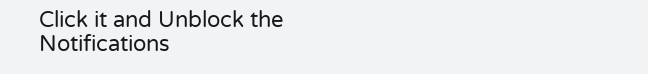Click it and Unblock the Notifications